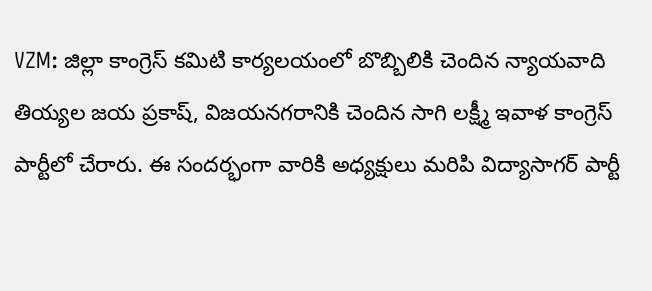VZM: జిల్లా కాంగ్రెస్ కమిటి కార్యలయంలో బొబ్బిలికి చెందిన న్యాయవాది తియ్యల జయ ప్రకాష్, విజయనగరానికి చెందిన సాగి లక్ష్మీ ఇవాళ కాంగ్రెస్ పార్టీలో చేరారు. ఈ సందర్భంగా వారికి అధ్యక్షులు మరిపి విద్యాసాగర్ పార్టీ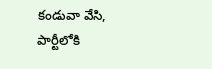కండువా వేసి, పార్టీలోకి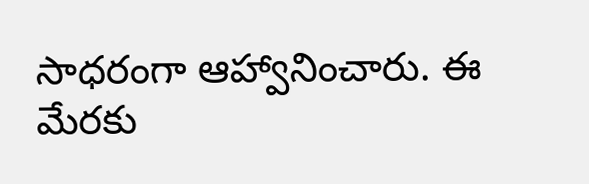సాధరంగా ఆహ్వానించారు. ఈ మేరకు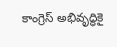కాంగ్రెస్ అభివృద్ధికై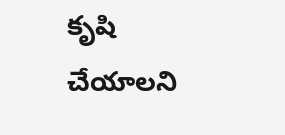కృషి చేయాలని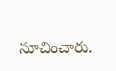సూచించారు.